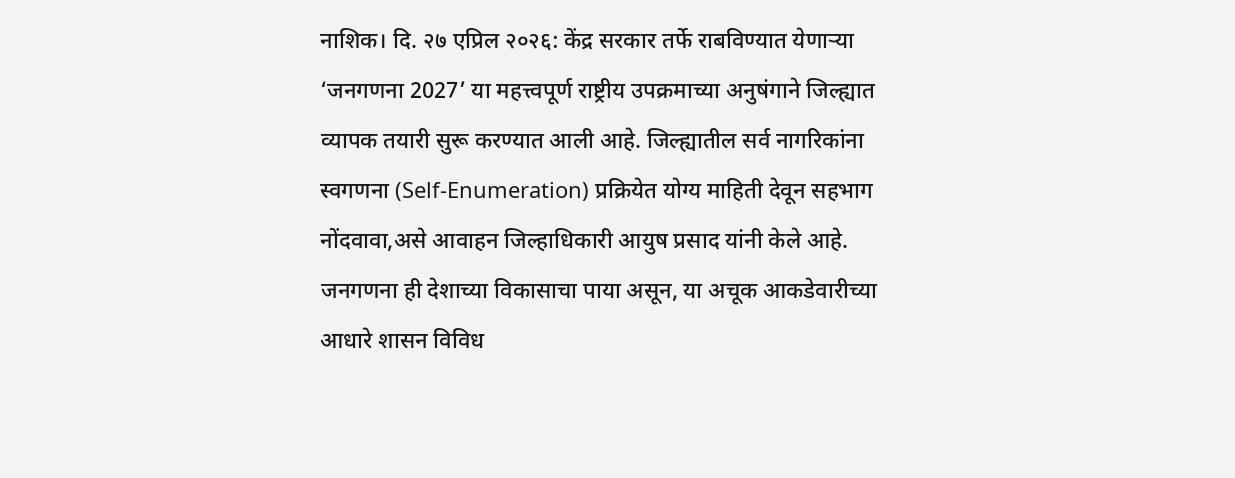नाशिक। दि. २७ एप्रिल २०२६: केंद्र सरकार तर्फे राबविण्यात येणाऱ्या ‘जनगणना 2027’ या महत्त्वपूर्ण राष्ट्रीय उपक्रमाच्या अनुषंगाने जिल्ह्यात व्यापक तयारी सुरू करण्यात आली आहे. जिल्ह्यातील सर्व नागरिकांना स्वगणना (Self-Enumeration) प्रक्रियेत योग्य माहिती देवून सहभाग नोंदवावा,असे आवाहन जिल्हाधिकारी आयुष प्रसाद यांनी केले आहे.
जनगणना ही देशाच्या विकासाचा पाया असून, या अचूक आकडेवारीच्या आधारे शासन विविध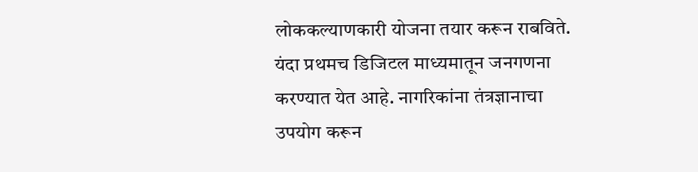लोककल्याणकारी योजना तयार करून राबविते. यंदा प्रथमच डिजिटल माध्यमातून जनगणना करण्यात येत आहे. नागरिकांना तंत्रज्ञानाचा उपयोग करून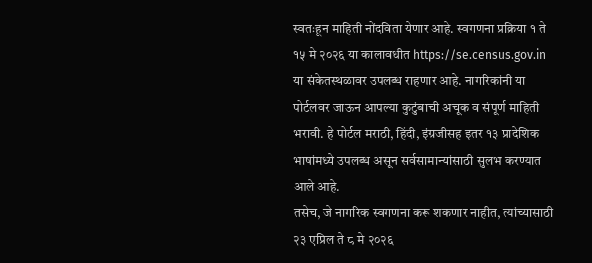स्वतःहून माहिती नोंदविता येणार आहे. स्वगणना प्रक्रिया १ ते १५ मे २०२६ या कालावधीत https://se.census.gov.in या संकेतस्थळावर उपलब्ध राहणार आहे. नागरिकांनी या पोर्टलवर जाऊन आपल्या कुटुंबाची अचूक व संपूर्ण माहिती भरावी. हे पोर्टल मराठी, हिंदी, इंग्रजीसह इतर १३ प्रादेशिक भाषांमध्ये उपलब्ध असून सर्वसामान्यांसाठी सुलभ करण्यात आले आहे.
तसेच, जे नागरिक स्वगणना करू शकणार नाहीत, त्यांच्यासाठी २३ एप्रिल ते ८ मे २०२६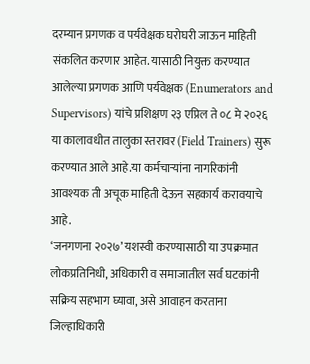दरम्यान प्रगणक व पर्यवेक्षक घरोघरी जाऊन माहिती संकलित करणार आहेत. यासाठी नियुक्त करण्यात आलेल्या प्रगणक आणि पर्यवेक्षक (Enumerators and Supervisors) यांचे प्रशिक्षण २३ एप्रिल ते ०८ मे २०२६ या कालावधीत तालुका स्तरावर (Field Trainers) सुरू करण्यात आले आहे.या कर्मचाऱ्यांना नागरिकांनी आवश्यक ती अचूक माहिती देऊन सहकार्य करावयाचे आहे.
‘जनगणना २०२७’ यशस्वी करण्यासाठी या उपक्रमात लोकप्रतिनिधी, अधिकारी व समाजातील सर्व घटकांनी सक्रिय सहभाग घ्यावा, असे आवाहन करताना जिल्हाधिकारी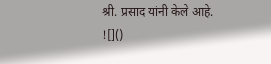श्री. प्रसाद यांनी केले आहे.
![]()